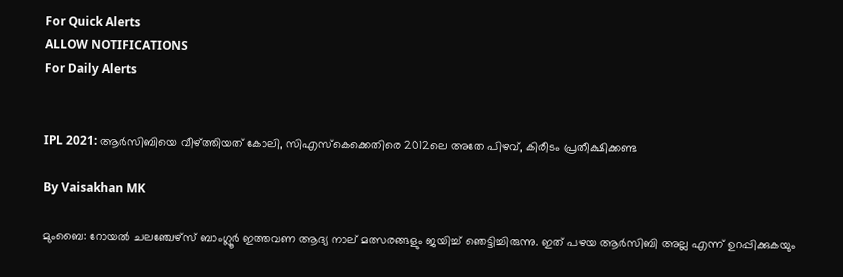For Quick Alerts
ALLOW NOTIFICATIONS
For Daily Alerts


IPL 2021: ആര്‍സിബിയെ വീഴ്ത്തിയത് കോലി, സിഎസ്‌കെക്കെതിരെ 2012ലെ അതേ പിഴവ്, കിരീടം പ്രതീക്ഷിക്കണ്ട

By Vaisakhan MK

മുംബൈ: റോയല്‍ ചലഞ്ചേഴ്‌സ് ബാംഗ്ലൂര്‍ ഇത്തവണ ആദ്യ നാല് മത്സരങ്ങളും ജയിച്ച് ഞെട്ടിച്ചിരുന്നു. ഇത് പഴയ ആര്‍സിബി അല്ല എന്ന് ഉറപ്പിക്കുകയും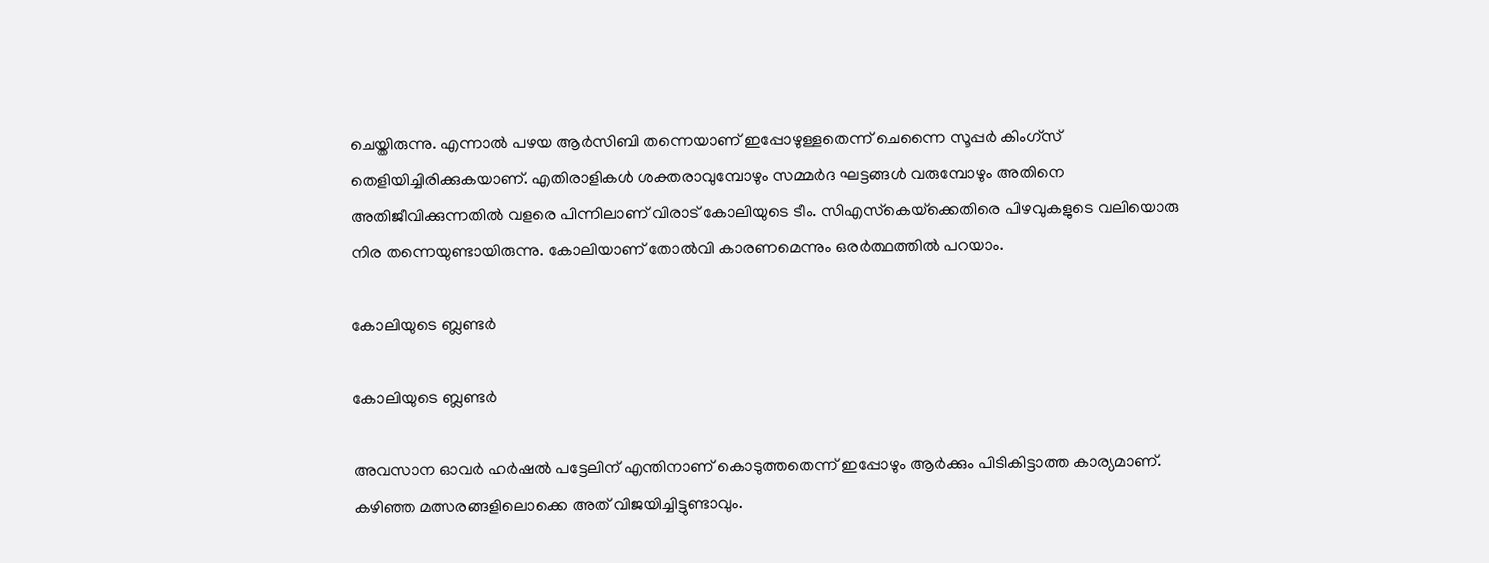ചെയ്തിരുന്നു. എന്നാല്‍ പഴയ ആര്‍സിബി തന്നെയാണ് ഇപ്പോഴുള്ളതെന്ന് ചെന്നൈ സൂപ്പര്‍ കിംഗ്‌സ് തെളിയിച്ചിരിക്കുകയാണ്. എതിരാളികള്‍ ശക്തരാവുമ്പോഴും സമ്മര്‍ദ ഘട്ടങ്ങള്‍ വരുമ്പോഴും അതിനെ അതിജീവിക്കുന്നതില്‍ വളരെ പിന്നിലാണ് വിരാട് കോലിയുടെ ടീം. സിഎസ്‌കെയ്‌ക്കെതിരെ പിഴവുകളുടെ വലിയൊരു നിര തന്നെയുണ്ടായിരുന്നു. കോലിയാണ് തോല്‍വി കാരണമെന്നും ഒരര്‍ത്ഥത്തില്‍ പറയാം.

കോലിയുടെ ബ്ലണ്ടര്‍

കോലിയുടെ ബ്ലണ്ടര്‍

അവസാന ഓവര്‍ ഹര്‍ഷല്‍ പട്ടേലിന് എന്തിനാണ് കൊടുത്തതെന്ന് ഇപ്പോഴും ആര്‍ക്കും പിടികിട്ടാത്ത കാര്യമാണ്. കഴിഞ്ഞ മത്സരങ്ങളിലൊക്കെ അത് വിജയിച്ചിട്ടുണ്ടാവും.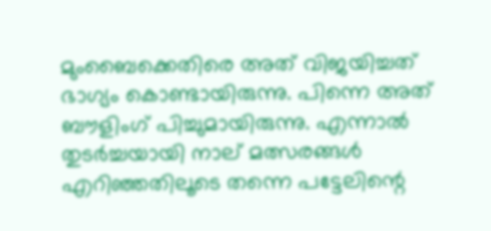മുംബൈക്കെതിരെ അത് വിജയിച്ചത് ഭാഗ്യം കൊണ്ടായിരുന്നു. പിന്നെ അത് ബൗളിംഗ് പിച്ചുമായിരുന്നു. എന്നാല്‍ തുടര്‍ച്ചയായി നാല് മത്സരങ്ങള്‍ എറിഞ്ഞതിലൂടെ തന്നെ പട്ടേലിന്റെ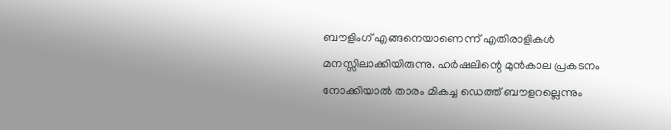ബൗളിംഗ് എങ്ങനെയാണെന്ന് എതിരാളികള്‍ മനസ്സിലാക്കിയിരുന്നു. ഹര്‍ഷലിന്റെ മുന്‍കാല പ്രകടനം നോക്കിയാല്‍ താരം മികച്ച ഡെത്ത് ബൗളറല്ലെന്നും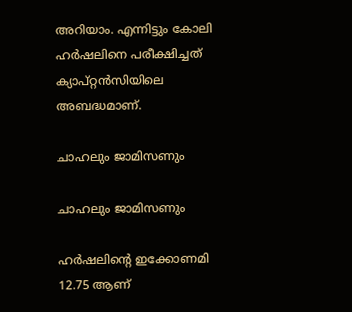അറിയാം. എന്നിട്ടും കോലി ഹര്‍ഷലിനെ പരീക്ഷിച്ചത് ക്യാപ്റ്റന്‍സിയിലെ അബദ്ധമാണ്.

ചാഹലും ജാമിസണും

ചാഹലും ജാമിസണും

ഹര്‍ഷലിന്റെ ഇക്കോണമി 12.75 ആണ്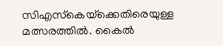സിഎസ്‌കെയ്‌ക്കെതിരെയുള്ള മത്സരത്തില്‍. കൈല്‍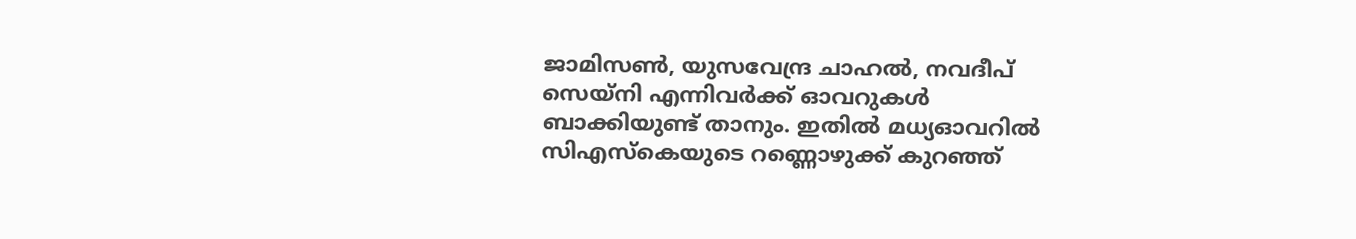ജാമിസണ്‍, യുസവേന്ദ്ര ചാഹല്‍, നവദീപ് സെയ്‌നി എന്നിവര്‍ക്ക് ഓവറുകള്‍ ബാക്കിയുണ്ട് താനും. ഇതില്‍ മധ്യഓവറില്‍ സിഎസ്‌കെയുടെ റണ്ണൊഴുക്ക് കുറഞ്ഞ്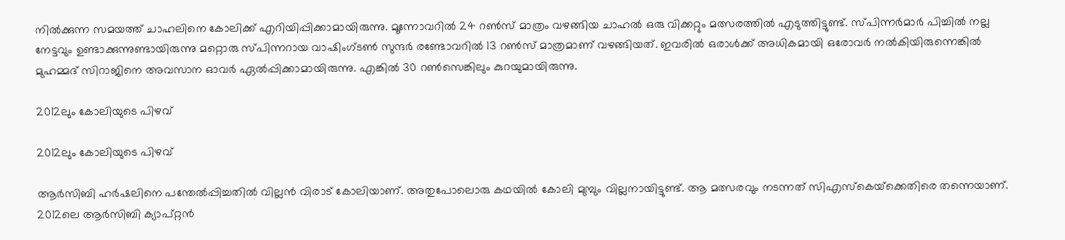നില്‍ക്കുന്ന സമയത്ത് ചാഹലിനെ കോലിക്ക് എറിയിപ്പിക്കാമായിരുന്നു. മൂന്നോവറില്‍ 24 റണ്‍സ് മാത്രം വഴങ്ങിയ ചാഹല്‍ ഒരു വിക്കറ്റും മത്സരത്തില്‍ എടുത്തിട്ടുണ്ട്. സ്പിന്നര്‍മാര്‍ പിച്ചില്‍ നല്ല നേട്ടവും ഉണ്ടാക്കുന്നുണ്ടായിരുന്നു മറ്റൊരു സ്പിന്നറായ വാഷിംഗ്ടണ്‍ സുന്ദര്‍ രണ്ടോവറില്‍ 13 റണ്‍സ് മാത്രമാണ് വഴങ്ങിയത്. ഇവരില്‍ ഒരാള്‍ക്ക് അധികമായി ഒരോവര്‍ നല്‍കിയിരുന്നെങ്കില്‍ മുഹമ്മദ് സിറാജിനെ അവസാന ഓവര്‍ ഏല്‍പ്പിക്കാമായിരുന്നു. എങ്കില്‍ 30 റണ്‍സെങ്കിലും കുറയുമായിരുന്നു.

2012ലും കോലിയുടെ പിഴവ്

2012ലും കോലിയുടെ പിഴവ്

ആര്‍സിബി ഹര്‍ഷലിനെ പന്തേല്‍പ്പിച്ചതില്‍ വില്ലന്‍ വിരാട് കോലിയാണ്. അതുപോലൊരു കഥയില്‍ കോലി മുമ്പും വില്ലനായിട്ടുണ്ട്. ആ മത്സരവും നടന്നത് സിഎസ്‌കെയ്‌ക്കെതിരെ തന്നെയാണ്. 2012ലെ ആര്‍സിബി ക്യാപ്റ്റന്‍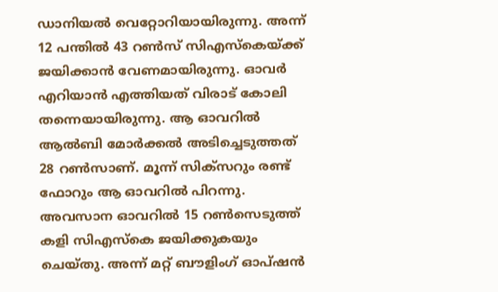ഡാനിയല്‍ വെറ്റോറിയായിരുന്നു. അന്ന് 12 പന്തില്‍ 43 റണ്‍സ് സിഎസ്‌കെയ്ക്ക് ജയിക്കാന്‍ വേണമായിരുന്നു. ഓവര്‍ എറിയാന്‍ എത്തിയത് വിരാട് കോലി തന്നെയായിരുന്നു. ആ ഓവറില്‍ ആല്‍ബി മോര്‍ക്കല്‍ അടിച്ചെടുത്തത് 28 റണ്‍സാണ്. മൂന്ന് സിക്‌സറും രണ്ട് ഫോറും ആ ഓവറില്‍ പിറന്നു. അവസാന ഓവറില്‍ 15 റണ്‍സെടുത്ത് കളി സിഎസ്‌കെ ജയിക്കുകയും ചെയ്തു. അന്ന് മറ്റ് ബൗളിംഗ് ഓപ്ഷന്‍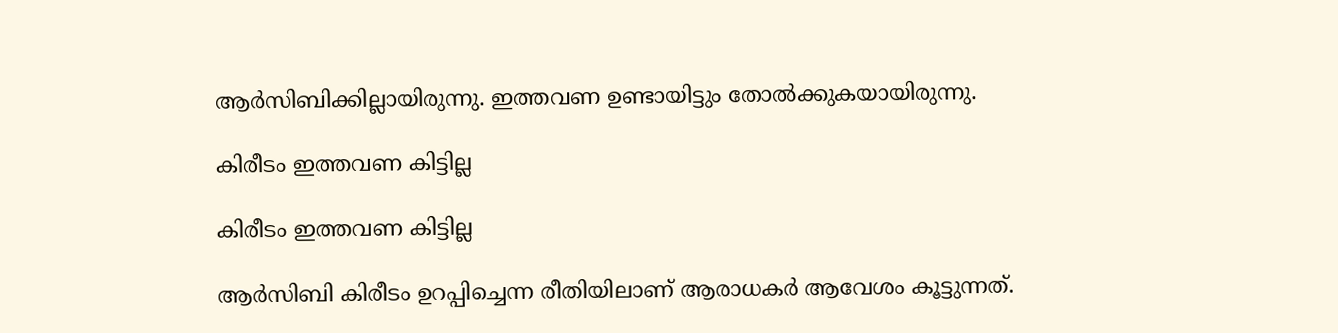ആര്‍സിബിക്കില്ലായിരുന്നു. ഇത്തവണ ഉണ്ടായിട്ടും തോല്‍ക്കുകയായിരുന്നു.

കിരീടം ഇത്തവണ കിട്ടില്ല

കിരീടം ഇത്തവണ കിട്ടില്ല

ആര്‍സിബി കിരീടം ഉറപ്പിച്ചെന്ന രീതിയിലാണ് ആരാധകര്‍ ആവേശം കൂട്ടുന്നത്.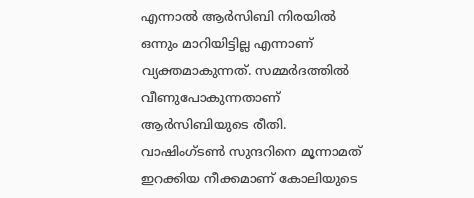എന്നാല്‍ ആര്‍സിബി നിരയില്‍ ഒന്നും മാറിയിട്ടില്ല എന്നാണ് വ്യക്തമാകുന്നത്. സമ്മര്‍ദത്തില്‍ വീണുപോകുന്നതാണ് ആര്‍സിബിയുടെ രീതി. വാഷിംഗ്ടണ്‍ സുന്ദറിനെ മൂന്നാമത് ഇറക്കിയ നീക്കമാണ് കോലിയുടെ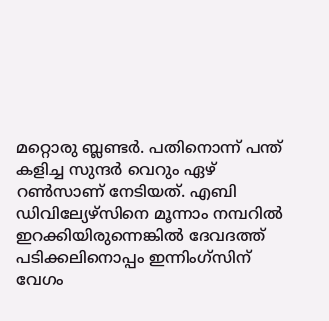മറ്റൊരു ബ്ലണ്ടര്‍. പതിനൊന്ന് പന്ത് കളിച്ച സുന്ദര്‍ വെറും ഏഴ് റണ്‍സാണ് നേടിയത്. എബി ഡിവില്യേഴ്‌സിനെ മൂന്നാം നമ്പറില്‍ ഇറക്കിയിരുന്നെങ്കില്‍ ദേവദത്ത് പടിക്കലിനൊപ്പം ഇന്നിംഗ്‌സിന് വേഗം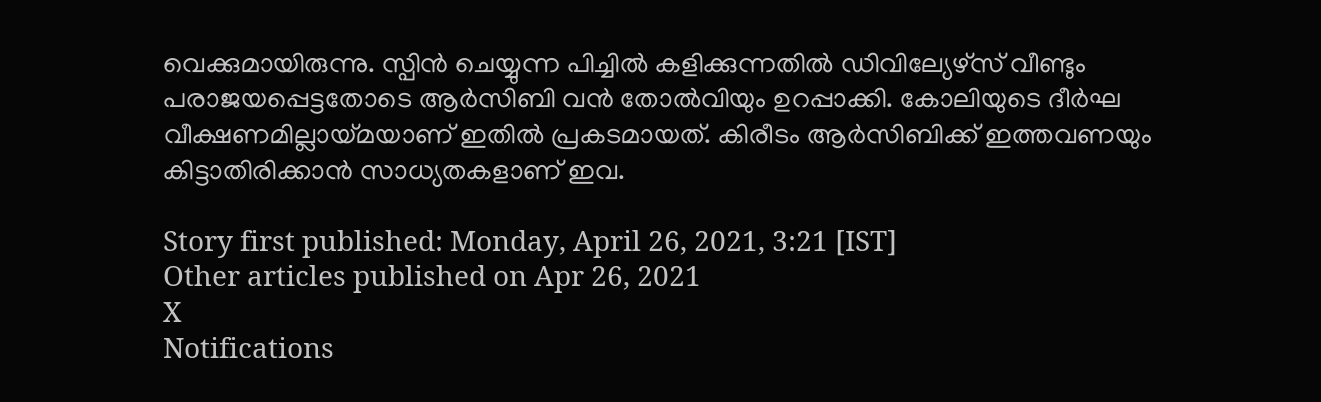വെക്കുമായിരുന്നു. സ്പിന്‍ ചെയ്യുന്ന പിച്ചില്‍ കളിക്കുന്നതില്‍ ഡിവില്യേഴ്‌സ് വീണ്ടും പരാജയപ്പെട്ടതോടെ ആര്‍സിബി വന്‍ തോല്‍വിയും ഉറപ്പാക്കി. കോലിയുടെ ദീര്‍ഘ വീക്ഷണമില്ലായ്മയാണ് ഇതില്‍ പ്രകടമായത്. കിരീടം ആര്‍സിബിക്ക് ഇത്തവണയും കിട്ടാതിരിക്കാന്‍ സാധ്യതകളാണ് ഇവ.

Story first published: Monday, April 26, 2021, 3:21 [IST]
Other articles published on Apr 26, 2021
X
Notifications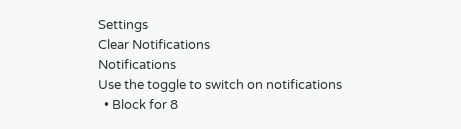Settings
Clear Notifications
Notifications
Use the toggle to switch on notifications
  • Block for 8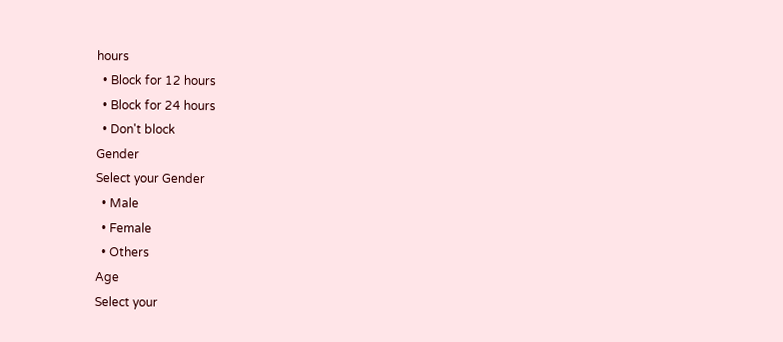hours
  • Block for 12 hours
  • Block for 24 hours
  • Don't block
Gender
Select your Gender
  • Male
  • Female
  • Others
Age
Select your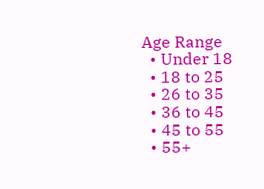Age Range
  • Under 18
  • 18 to 25
  • 26 to 35
  • 36 to 45
  • 45 to 55
  • 55+